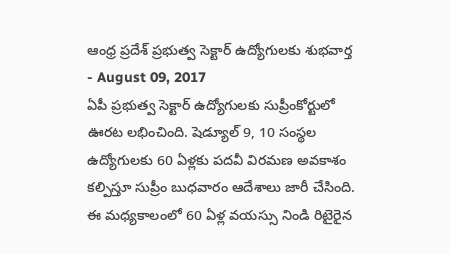ఆంధ్ర ప్రదేశ్ ప్రభుత్వ సెక్టార్ ఉద్యోగులకు శుభవార్త
- August 09, 2017
ఏపీ ప్రభుత్వ సెక్టార్ ఉద్యోగులకు సుప్రీంకోర్టులో ఊరట లభించింది. షెడ్యూల్ 9, 10 సంస్థల ఉద్యోగులకు 60 ఏళ్లకు పదవీ విరమణ అవకాశం కల్పిస్తూ సుప్రీం బుధవారం ఆదేశాలు జారీ చేసింది. ఈ మధ్యకాలంలో 60 ఏళ్ల వయస్సు నిండి రిటైరైన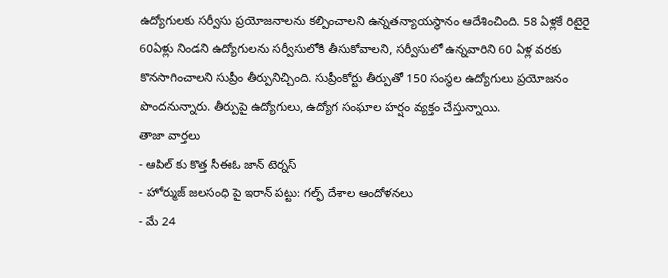ఉద్యోగులకు సర్వీసు ప్రయోజనాలను కల్పించాలని ఉన్నతన్యాయస్థానం ఆదేశించింది. 58 ఏళ్లకే రిటైరై 60ఏళ్లు నిండని ఉద్యోగులను సర్వీసులోకి తీసుకోవాలని, సర్వీసులో ఉన్నవారిని 60 ఏళ్ల వరకు కొనసాగించాలని సుప్రీం తీర్పునిచ్చింది. సుప్రీంకోర్టు తీర్పుతో 150 సంస్థల ఉద్యోగులు ప్రయోజనం పొందనున్నారు. తీర్పుపై ఉద్యోగులు, ఉద్యోగ సంఘాల హర్షం వ్యక్తం చేస్తున్నాయి.
తాజా వార్తలు
- ఆపిల్ కు కొత్త సీఈఓ జాన్ టెర్నస్
- హోర్ముజ్ జలసంధి పై ఇరాన్ పట్టు: గల్ఫ్ దేశాల ఆందోళనలు
- మే 24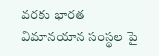వరకు భారత విమానయాన సంస్థల పై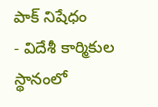పాక్ నిషేధం
- విదేశీ కార్మికుల స్థానంలో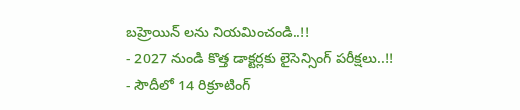బహ్రెయిన్ లను నియమించండి..!!
- 2027 నుండి కొత్త డాక్టర్లకు లైసెన్సింగ్ పరీక్షలు..!!
- సౌదీలో 14 రిక్రూటింగ్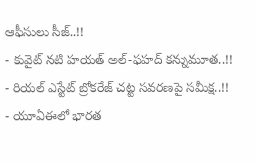ఆఫీసులు సీజ్..!!
- కువైట్ నటి హయత్ అల్-ఫహద్ కన్నుమూత..!!
- రియల్ ఎస్టేట్ బ్రోకరేజ్ చట్ట సవరణపై సమీక్ష..!!
- యూఏఈలో భారత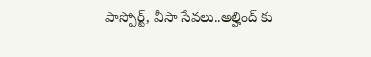పాస్పోర్ట్, వీసా సేవలు..అల్హింద్ కు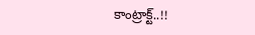కాంట్రాక్ట్..!!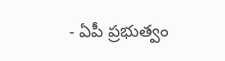- ఏపీ ప్రభుత్వం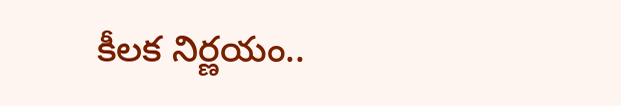కీలక నిర్ణయం..